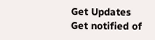Get Updates
Get notified of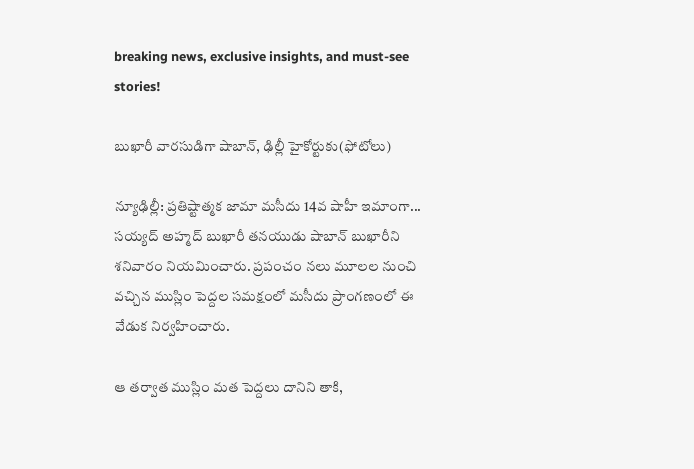breaking news, exclusive insights, and must-see stories!

బుఖారీ వారసుడిగా షాబాన్‌, ఢిల్లీ హైకోర్టుకు(ఫోటోలు)

న్యూఢిల్లీ: ప్రతిష్టాత్మక జామా మసీదు 14వ షాహీ ఇమాంగా... సయ్యద్‌ అహ్మద్‌ బుఖారీ తనయుడు షాబాన్‌ బుఖారీని శనివారం నియమించారు. ప్రపంచం నలు మూలల నుంచి వచ్చిన ముస్లిం పెద్దల సమక్షంలో మసీదు ప్రాంగణంలో ఈ వేడుక నిర్వహించారు.

ఆ తర్వాత ముస్లిం మత పెద్దలు దానిని తాకి,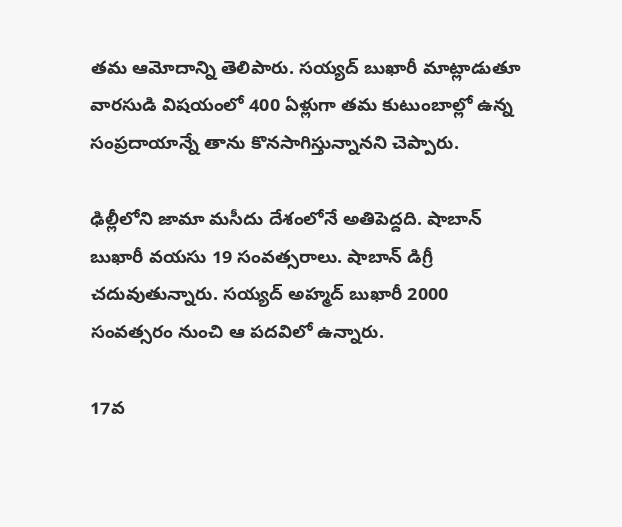తమ ఆమోదాన్ని తెలిపారు. సయ్యద్ బుఖారీ మాట్లాడుతూ వారసుడి విషయంలో 400 ఏళ్లుగా తమ కుటుంబాల్లో ఉన్న సంప్రదాయాన్నే తాను కొనసాగిస్తున్నానని చెప్పారు.

ఢిల్లీలోని జామా మసీదు దేశంలోనే అతిపెద్దది. షాబాన్‌ బుఖారీ వయసు 19 సంవత్సరాలు. షాబాన్‌ డిగ్రీ చదువుతున్నారు. సయ్యద్‌ అహ్మద్‌ బుఖారీ 2000 సంవత్సరం నుంచి ఆ పదవిలో ఉన్నారు.

17వ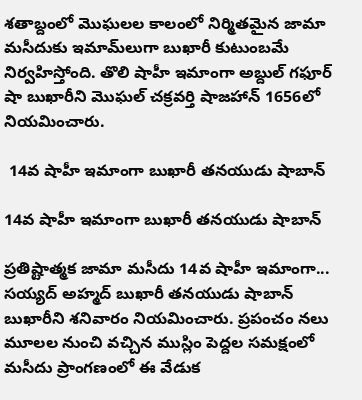శతాబ్దంలో మొఘలల కాలంలో నిర్మితమైన జామా మసీదుకు ఇమామ్‌లుగా బుఖారీ కుటుంబమే నిర్వహిస్తోంది. తొలి షాహీ ఇమాంగా అబ్దుల్‌ గఫూర్‌ షా బుఖారీని మొఘల్‌ చక్రవర్తి షాజహాన్‌ 1656లో నియమించారు.

 14వ షాహీ ఇమాంగా బుఖారీ తనయుడు షాబాన్‌

14వ షాహీ ఇమాంగా బుఖారీ తనయుడు షాబాన్‌

ప్రతిష్టాత్మక జామా మసీదు 14వ షాహీ ఇమాంగా... సయ్యద్‌ అహ్మద్‌ బుఖారీ తనయుడు షాబాన్‌ బుఖారీని శనివారం నియమించారు. ప్రపంచం నలు మూలల నుంచి వచ్చిన ముస్లిం పెద్దల సమక్షంలో మసీదు ప్రాంగణంలో ఈ వేడుక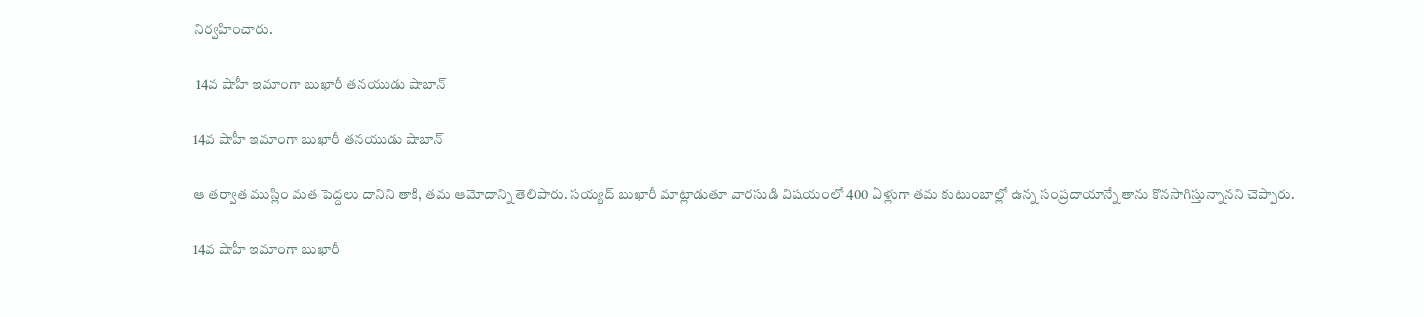నిర్వహించారు.

 14వ షాహీ ఇమాంగా బుఖారీ తనయుడు షాబాన్‌

14వ షాహీ ఇమాంగా బుఖారీ తనయుడు షాబాన్‌

ఆ తర్వాత ముస్లిం మత పెద్దలు దానిని తాకి, తమ ఆమోదాన్ని తెలిపారు. సయ్యద్ బుఖారీ మాట్లాడుతూ వారసుడి విషయంలో 400 ఏళ్లుగా తమ కుటుంబాల్లో ఉన్న సంప్రదాయాన్నే తాను కొనసాగిస్తున్నానని చెప్పారు.

14వ షాహీ ఇమాంగా బుఖారీ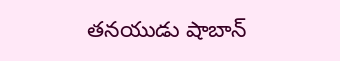తనయుడు షాబాన్‌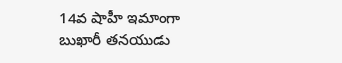14వ షాహీ ఇమాంగా బుఖారీ తనయుడు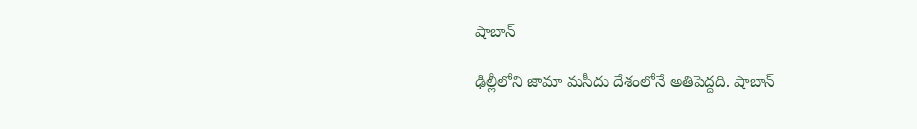షాబాన్‌

ఢిల్లీలోని జామా మసీదు దేశంలోనే అతిపెద్దది. షాబాన్‌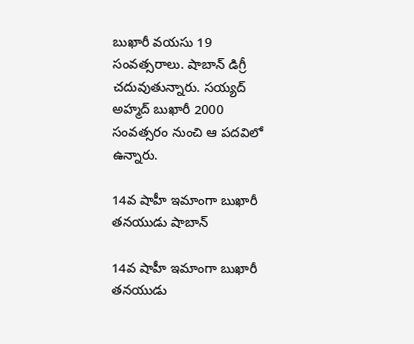బుఖారీ వయసు 19 సంవత్సరాలు. షాబాన్‌ డిగ్రీ చదువుతున్నారు. సయ్యద్‌ అహ్మద్‌ బుఖారీ 2000 సంవత్సరం నుంచి ఆ పదవిలో ఉన్నారు.

14వ షాహీ ఇమాంగా బుఖారీ తనయుడు షాబాన్‌

14వ షాహీ ఇమాంగా బుఖారీ తనయుడు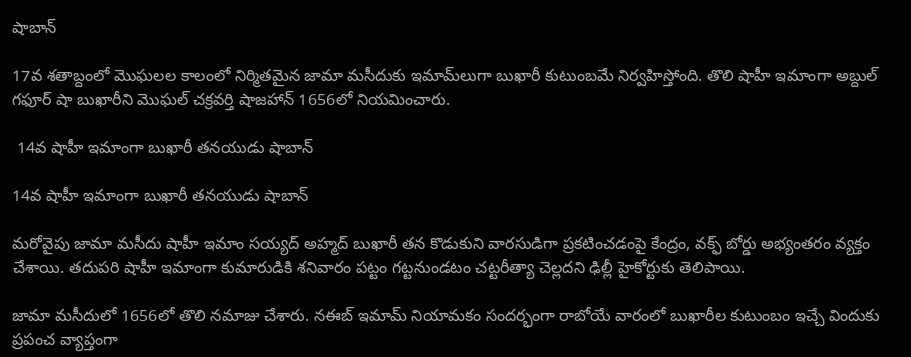షాబాన్‌

17వ శతాబ్దంలో మొఘలల కాలంలో నిర్మితమైన జామా మసీదుకు ఇమామ్‌లుగా బుఖారీ కుటుంబమే నిర్వహిస్తోంది. తొలి షాహీ ఇమాంగా అబ్దుల్‌ గఫూర్‌ షా బుఖారీని మొఘల్‌ చక్రవర్తి షాజహాన్‌ 1656లో నియమించారు.

 14వ షాహీ ఇమాంగా బుఖారీ తనయుడు షాబాన్‌

14వ షాహీ ఇమాంగా బుఖారీ తనయుడు షాబాన్‌

మరోవైపు జామా మసీదు షాహీ ఇమాం సయ్యద్‌ అహ్మద్‌ బుఖారీ తన కొడుకుని వారసుడిగా ప్రకటించడంపై కేంద్రం, వక్ఫ్‌ బోర్డు అభ్యంతరం వ్యక్తం చేశాయి. తదుపరి షాహీ ఇమాంగా కుమారుడికి శనివారం పట్టం గట్టనుండటం చట్టరీత్యా చెల్లదని ఢిల్లీ హైకోర్టుకు తెలిపాయి.

జామా మసీదులో 1656లో తొలి నమాజు చేశారు. నఈబ్ ఇమామ్ నియామకం సందర్భంగా రాబోయే వారంలో బుఖారీల కుటుంబం ఇచ్చే విందుకు ప్రపంచ వ్యాప్తంగా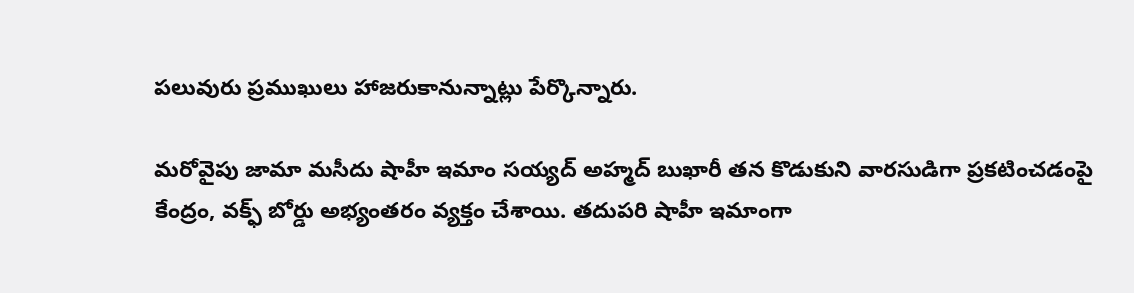పలువురు ప్రముఖులు హాజరుకానున్నాట్లు పేర్కొన్నారు.

మరోవైపు జామా మసీదు షాహీ ఇమాం సయ్యద్‌ అహ్మద్‌ బుఖారీ తన కొడుకుని వారసుడిగా ప్రకటించడంపై కేంద్రం, వక్ఫ్‌ బోర్డు అభ్యంతరం వ్యక్తం చేశాయి. తదుపరి షాహీ ఇమాంగా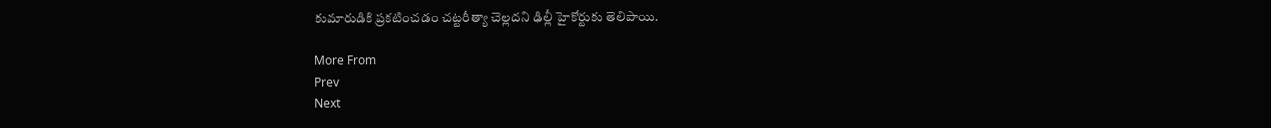కుమారుడికి ప్రకటించడం చట్టరీత్యా చెల్లదని ఢిల్లీ హైకోర్టుకు తెలిపాయి.

More From
Prev
Next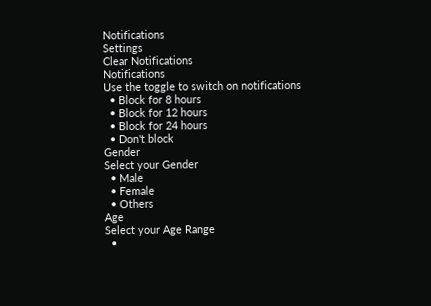Notifications
Settings
Clear Notifications
Notifications
Use the toggle to switch on notifications
  • Block for 8 hours
  • Block for 12 hours
  • Block for 24 hours
  • Don't block
Gender
Select your Gender
  • Male
  • Female
  • Others
Age
Select your Age Range
  •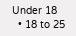Under 18
  • 18 to 25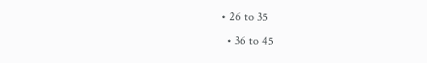• 26 to 35
  • 36 to 45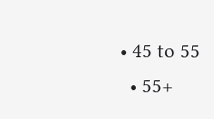• 45 to 55
  • 55+